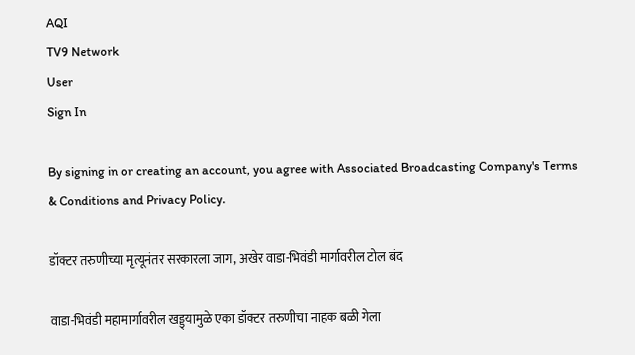AQI
TV9 Network
User
Sign In

By signing in or creating an account, you agree with Associated Broadcasting Company's Terms & Conditions and Privacy Policy.

डॉक्टर तरुणीच्या मृत्यूनंतर सरकारला जाग, अखेर वाडा-भिवंडी मार्गावरील टोल बंद

वाडा-भिवंडी महामार्गावरील खड्ड्यामुळे एका डॉक्टर तरुणीचा नाहक बळी गेला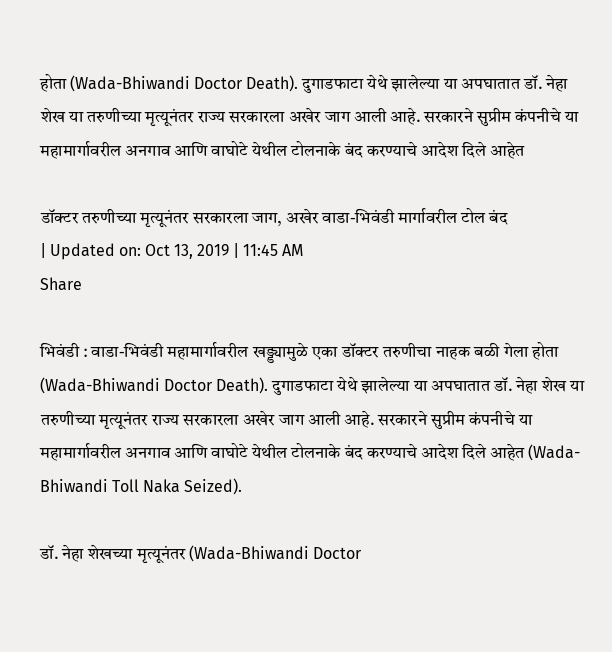होता (Wada-Bhiwandi Doctor Death). दुगाडफाटा येथे झालेल्या या अपघातात डॉ. नेहा शेख या तरुणीच्या मृत्यूनंतर राज्य सरकारला अखेर जाग आली आहे. सरकारने सुप्रीम कंपनीचे या महामार्गावरील अनगाव आणि वाघोटे येथील टोलनाके बंद करण्याचे आदेश दिले आहेत

डॉक्टर तरुणीच्या मृत्यूनंतर सरकारला जाग, अखेर वाडा-भिवंडी मार्गावरील टोल बंद
| Updated on: Oct 13, 2019 | 11:45 AM
Share

भिवंडी : वाडा-भिवंडी महामार्गावरील खड्ड्यामुळे एका डॉक्टर तरुणीचा नाहक बळी गेला होता (Wada-Bhiwandi Doctor Death). दुगाडफाटा येथे झालेल्या या अपघातात डॉ. नेहा शेख या तरुणीच्या मृत्यूनंतर राज्य सरकारला अखेर जाग आली आहे. सरकारने सुप्रीम कंपनीचे या महामार्गावरील अनगाव आणि वाघोटे येथील टोलनाके बंद करण्याचे आदेश दिले आहेत (Wada-Bhiwandi Toll Naka Seized).

डॉ. नेहा शेखच्या मृत्यूनंतर (Wada-Bhiwandi Doctor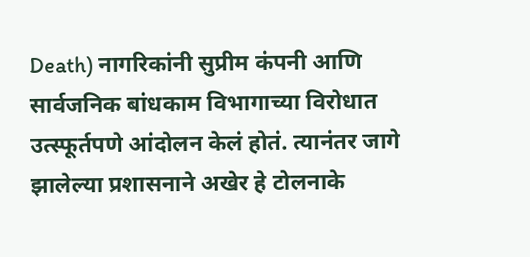Death) नागरिकांनी सुप्रीम कंपनी आणि सार्वजनिक बांधकाम विभागाच्या विरोधात उत्स्फूर्तपणे आंदोलन केलं होतं. त्यानंतर जागे झालेल्या प्रशासनाने अखेर हे टोलनाके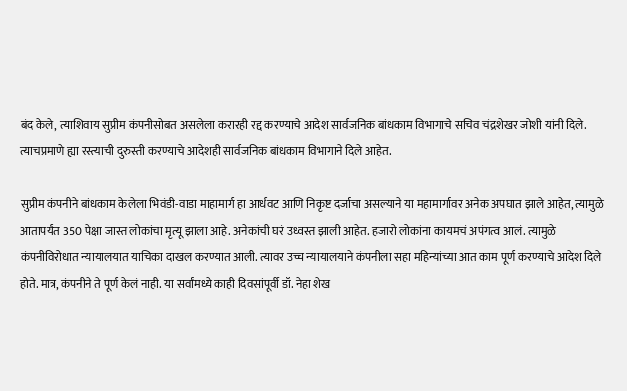बंद केले, त्याशिवाय सुप्रीम कंपनीसोबत असलेला करारही रद्द करण्याचे आदेश सार्वजनिक बांधकाम विभागाचे सचिव चंद्रशेखर जोशी यांनी दिले. त्याचप्रमाणे ह्या रस्त्याची दुरुस्ती करण्याचे आदेशही सार्वजनिक बांधकाम विभागाने दिले आहेत.

सुप्रीम कंपनीने बांधकाम केलेला भिवंडी-वाडा माहामार्ग हा आर्धवट आणि निकृष्ट दर्जाचा असल्याने या महामार्गावर अनेक अपघात झाले आहेत, त्यामुळे आतापर्यंत 350 पेक्षा जास्त लोकांचा मृत्यू झाला आहे. अनेकांची घरं उध्वस्त झाली आहेत. हजारो लोकांना कायमचं अपंगत्व आलं. त्यामुळे कंपनीविरोधात न्यायालयात याचिका दाखल करण्यात आली. त्यावर उच्च न्यायालयाने कंपनीला सहा महिन्यांच्या आत काम पूर्ण करण्याचे आदेश दिले होते. मात्र, कंपनीने ते पूर्ण केलं नाही. या सर्वांमध्ये काही दिवसांपूर्वी डॉ. नेहा शेख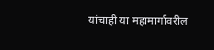यांचाही या महामार्गावरील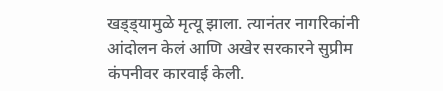खड्ड्यामुळे मृत्यू झाला. त्यानंतर नागरिकांनी आंदोलन केलं आणि अखेर सरकारने सुप्रीम कंपनीवर कारवाई केली.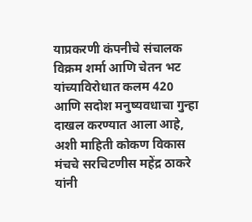याप्रकरणी कंपनीचे संचालक विक्रम शर्मा आणि चेतन भट यांच्याविरोधात कलम 420 आणि सदोश मनुष्यवधाचा गुन्हा दाखल करण्यात आला आहे, अशी माहिती कोकण विकास मंचचे सरचिटणीस महेंद्र ठाकरे यांनी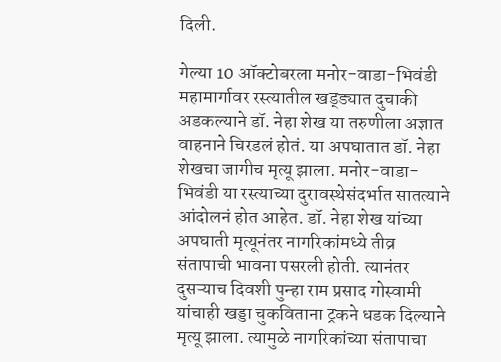दिली.

गेल्या 10 ऑक्टोबरला मनोर-वाडा-भिवंडी महामार्गावर रस्त्यातील खड्ड्यात दुचाकी अडकल्याने डॉ. नेहा शेख या तरुणीला अज्ञात वाहनाने चिरडलं होतं. या अपघातात डॉ. नेहा शेखचा जागीच मृत्यू झाला. मनोर-वाडा-भिवंडी या रस्त्याच्या दुरावस्थेसंदर्भात सातत्याने आंदोलनं होत आहेत. डॉ. नेहा शेख यांच्या अपघाती मृत्यूनंतर नागरिकांमध्ये तीव्र संतापाची भावना पसरली होती. त्यानंतर दुसऱ्याच दिवशी पुन्हा राम प्रसाद गोस्वामी यांचाही खड्डा चुकविताना ट्रकने धडक दिल्याने मृत्यू झाला. त्यामुळे नागरिकांच्या संतापाचा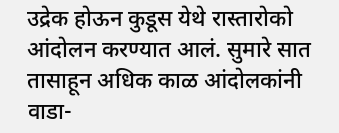उद्रेक होऊन कुडूस येथे रास्तारोको आंदोलन करण्यात आलं. सुमारे सात तासाहून अधिक काळ आंदोलकांनी वाडा-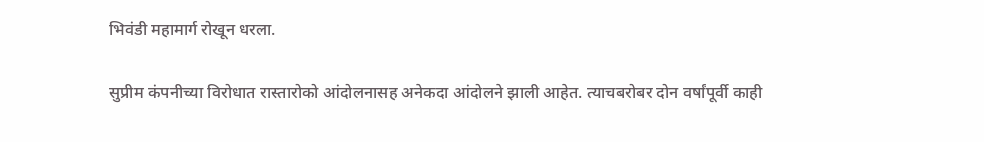भिवंडी महामार्ग रोखून धरला.

सुप्रीम कंपनीच्या विरोधात रास्तारोको आंदोलनासह अनेकदा आंदोलने झाली आहेत. त्याचबरोबर दोन वर्षांपूर्वी काही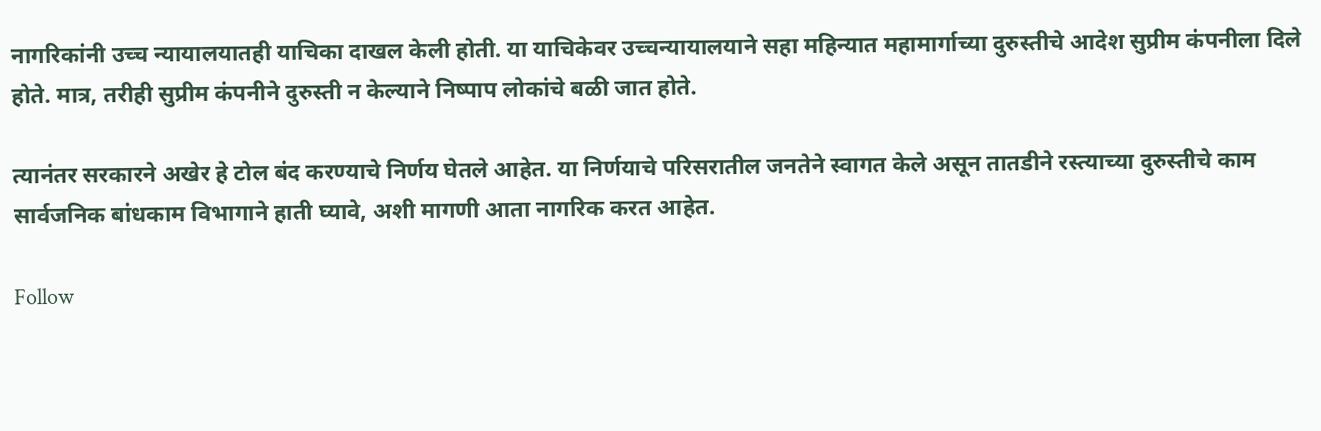नागरिकांनी उच्च न्यायालयातही याचिका दाखल केली होती. या याचिकेवर उच्चन्यायालयाने सहा महिन्यात महामार्गाच्या दुरुस्तीचे आदेश सुप्रीम कंपनीला दिले होते. मात्र, तरीही सुप्रीम कंपनीने दुरुस्ती न केल्याने निष्पाप लोकांचे बळी जात होते.

त्यानंतर सरकारने अखेर हे टोल बंद करण्याचे निर्णय घेतले आहेत. या निर्णयाचे परिसरातील जनतेने स्वागत केले असून तातडीने रस्त्याच्या दुरुस्तीचे काम सार्वजनिक बांधकाम विभागाने हाती घ्यावे, अशी मागणी आता नागरिक करत आहेत.

Follow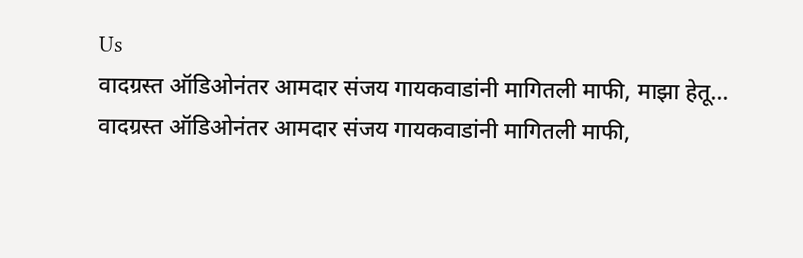Us
वादग्रस्त ऑडिओनंतर आमदार संजय गायकवाडांनी मागितली माफी, माझा हेतू...
वादग्रस्त ऑडिओनंतर आमदार संजय गायकवाडांनी मागितली माफी,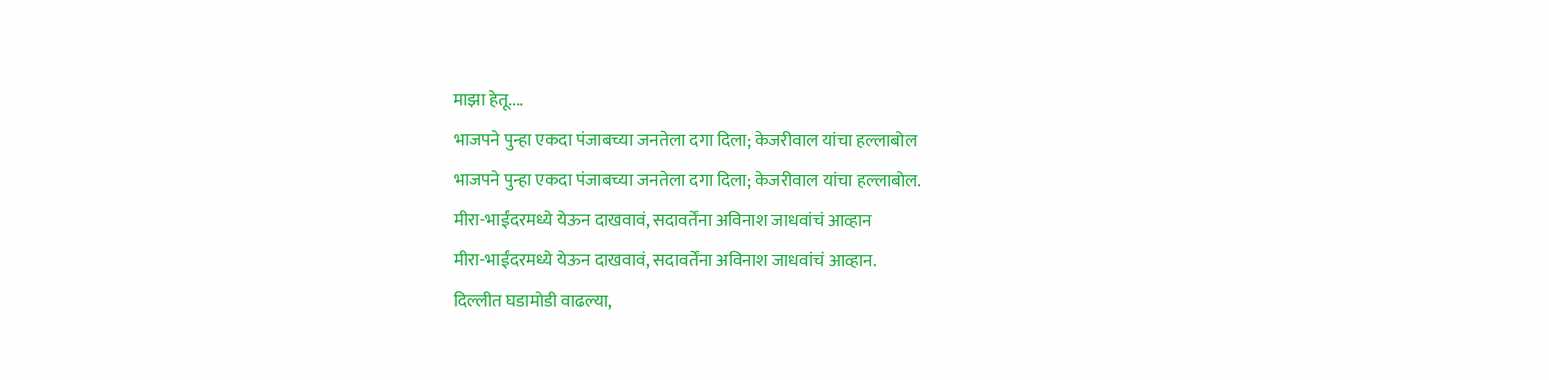माझा हेतू....
भाजपने पुन्हा एकदा पंजाबच्या जनतेला दगा दिला; केजरीवाल यांचा हल्लाबोल
भाजपने पुन्हा एकदा पंजाबच्या जनतेला दगा दिला; केजरीवाल यांचा हल्लाबोल.
मीरा-भाईंदरमध्ये येऊन दाखवावं, सदावर्तेंना अविनाश जाधवांचं आव्हान
मीरा-भाईंदरमध्ये येऊन दाखवावं, सदावर्तेंना अविनाश जाधवांचं आव्हान.
दिल्लीत घडामोडी वाढल्या,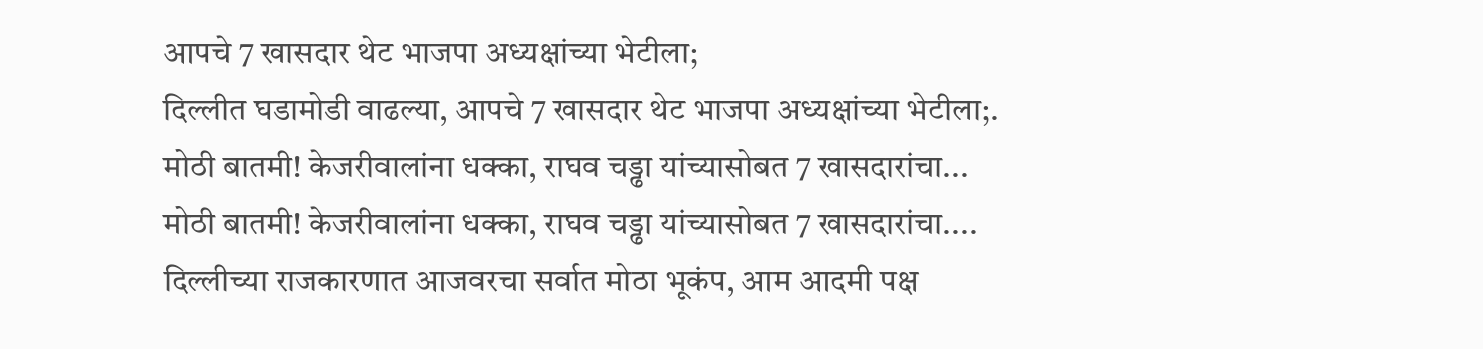आपचे 7 खासदार थेट भाजपा अध्यक्षांच्या भेटीला;
दिल्लीत घडामोडी वाढल्या, आपचे 7 खासदार थेट भाजपा अध्यक्षांच्या भेटीला;.
मोठी बातमी! केजरीवालांना धक्का, राघव चड्ढा यांच्यासोबत 7 खासदारांचा...
मोठी बातमी! केजरीवालांना धक्का, राघव चड्ढा यांच्यासोबत 7 खासदारांचा....
दिल्लीच्या राजकारणात आजवरचा सर्वात मोठा भूकंप, आम आदमी पक्ष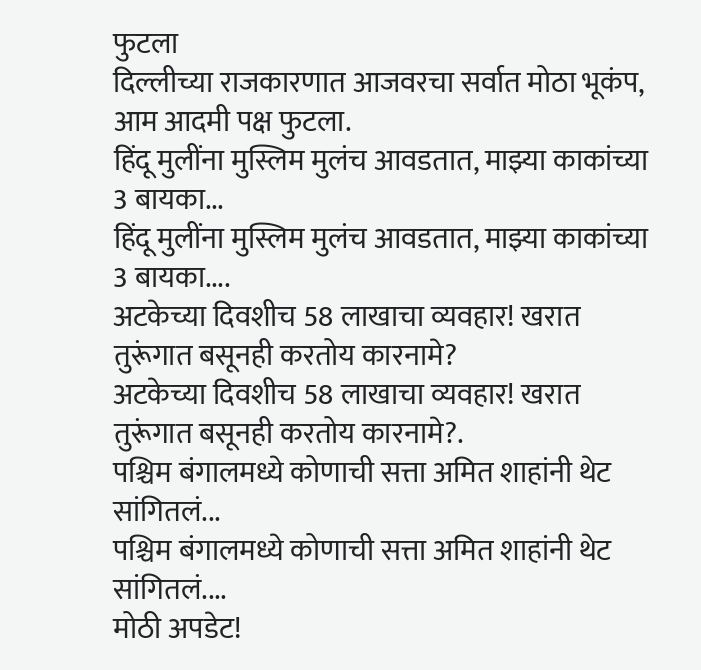फुटला
दिल्लीच्या राजकारणात आजवरचा सर्वात मोठा भूकंप, आम आदमी पक्ष फुटला.
हिंदू मुलींना मुस्लिम मुलंच आवडतात, माझ्या काकांच्या 3 बायका...
हिंदू मुलींना मुस्लिम मुलंच आवडतात, माझ्या काकांच्या 3 बायका....
अटकेच्या दिवशीच 58 लाखाचा व्यवहार! खरात तुरूंगात बसूनही करतोय कारनामे?
अटकेच्या दिवशीच 58 लाखाचा व्यवहार! खरात तुरूंगात बसूनही करतोय कारनामे?.
पश्चिम बंगालमध्ये कोणाची सत्ता अमित शाहांनी थेट सांगितलं...
पश्चिम बंगालमध्ये कोणाची सत्ता अमित शाहांनी थेट सांगितलं....
मोठी अपडेट!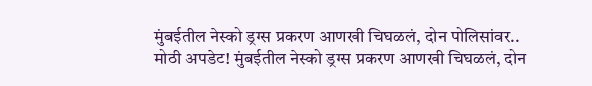मुंबईतील नेस्को ड्रग्स प्रकरण आणखी चिघळलं, दोन पोलिसांवर..
मोठी अपडेट! मुंबईतील नेस्को ड्रग्स प्रकरण आणखी चिघळलं, दोन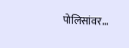पोलिसांवर...